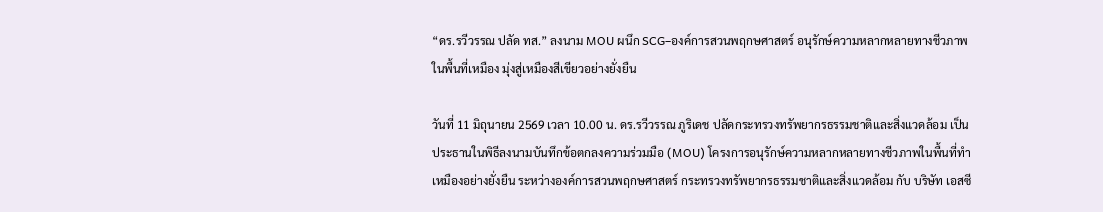“ดร.รวีวรรณ ปลัด ทส.” ลงนาม MOU ผนึก SCG–องค์การสวนพฤกษศาสตร์ อนุรักษ์ความหลากหลายทางชีวภาพในพื้นที่เหมือง มุ่งสู่เหมืองสีเขียวอย่างยั่งยืน

วันที่ 11 มิถุนายน 2569 เวลา 10.00 น. ดร.รวีวรรณ ภูริเดช ปลัดกระทรวงทรัพยากรธรรมชาติและสิ่งแวดล้อม เป็นประธานในพิธีลงนามบันทึกข้อตกลงความร่วมมือ (MOU) โครงการอนุรักษ์ความหลากหลายทางชีวภาพในพื้นที่ทำเหมืองอย่างยั่งยืน ระหว่างองค์การสวนพฤกษศาสตร์ กระทรวงทรัพยากรธรรมชาติและสิ่งแวดล้อม กับ บริษัท เอสซี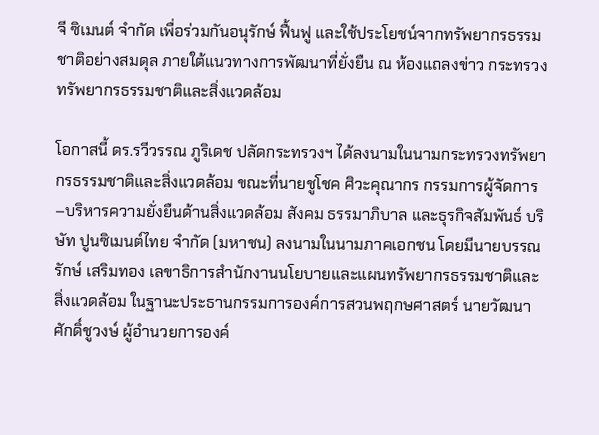จี ซิเมนต์ จำกัด เพื่อร่วมกันอนุรักษ์ ฟื้นฟู และใช้ประโยชน์จากทรัพยากรธรรมชาติอย่างสมดุล ภายใต้แนวทางการพัฒนาที่ยั่งยืน ณ ห้องแถลงข่าว กระทรวงทรัพยากรธรรมชาติและสิ่งแวดล้อม

โอกาสนี้ ดร.รวีวรรณ ภูริเดช ปลัดกระทรวงฯ ได้ลงนามในนามกระทรวงทรัพยากรธรรมชาติและสิ่งแวดล้อม ขณะที่นายชูโชค ศิวะคุณากร กรรมการผู้จัดการ–บริหารความยั่งยืนด้านสิ่งแวดล้อม สังคม ธรรมาภิบาล และธุรกิจสัมพันธ์ บริษัท ปูนซิเมนต์ไทย จำกัด (มหาชน) ลงนามในนามภาคเอกชน โดยมีนายบรรณรักษ์ เสริมทอง เลขาธิการสำนักงานนโยบายและแผนทรัพยากรธรรมชาติและสิ่งแวดล้อม ในฐานะประธานกรรมการองค์การสวนพฤกษศาสตร์ นายวัฒนา ศักดิ์ชูวงษ์ ผู้อำนวยการองค์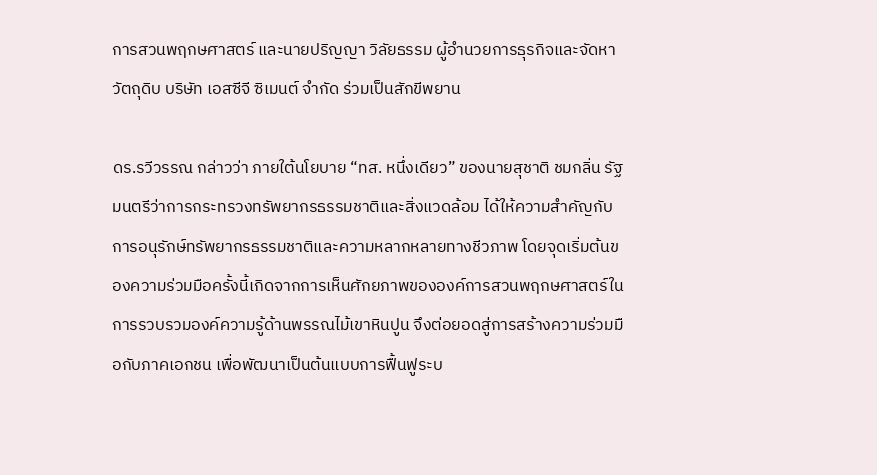การสวนพฤกษศาสตร์ และนายปริญญา วิลัยธรรม ผู้อำนวยการธุรกิจและจัดหาวัตถุดิบ บริษัท เอสซีจี ซิเมนต์ จำกัด ร่วมเป็นสักขีพยาน

ดร.รวีวรรณ กล่าวว่า ภายใต้นโยบาย “ทส. หนึ่งเดียว” ของนายสุชาติ ชมกลิ่น รัฐมนตรีว่าการกระทรวงทรัพยากรธรรมชาติและสิ่งแวดล้อม ได้ให้ความสำคัญกับการอนุรักษ์ทรัพยากรธรรมชาติและความหลากหลายทางชีวภาพ โดยจุดเริ่มต้นของความร่วมมือครั้งนี้เกิดจากการเห็นศักยภาพขององค์การสวนพฤกษศาสตร์ในการรวบรวมองค์ความรู้ด้านพรรณไม้เขาหินปูน จึงต่อยอดสู่การสร้างความร่วมมือกับภาคเอกชน เพื่อพัฒนาเป็นต้นแบบการฟื้นฟูระบ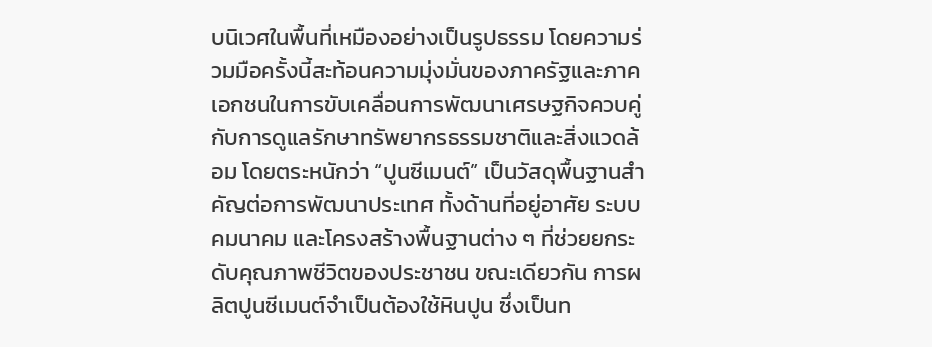บนิเวศในพื้นที่เหมืองอย่างเป็นรูปธรรม โดยความร่วมมือครั้งนี้สะท้อนความมุ่งมั่นของภาครัฐและภาคเอกชนในการขับเคลื่อนการพัฒนาเศรษฐกิจควบคู่กับการดูแลรักษาทรัพยากรธรรมชาติและสิ่งแวดล้อม โดยตระหนักว่า “ปูนซีเมนต์” เป็นวัสดุพื้นฐานสำคัญต่อการพัฒนาประเทศ ทั้งด้านที่อยู่อาศัย ระบบคมนาคม และโครงสร้างพื้นฐานต่าง ๆ ที่ช่วยยกระดับคุณภาพชีวิตของประชาชน ขณะเดียวกัน การผลิตปูนซีเมนต์จำเป็นต้องใช้หินปูน ซึ่งเป็นท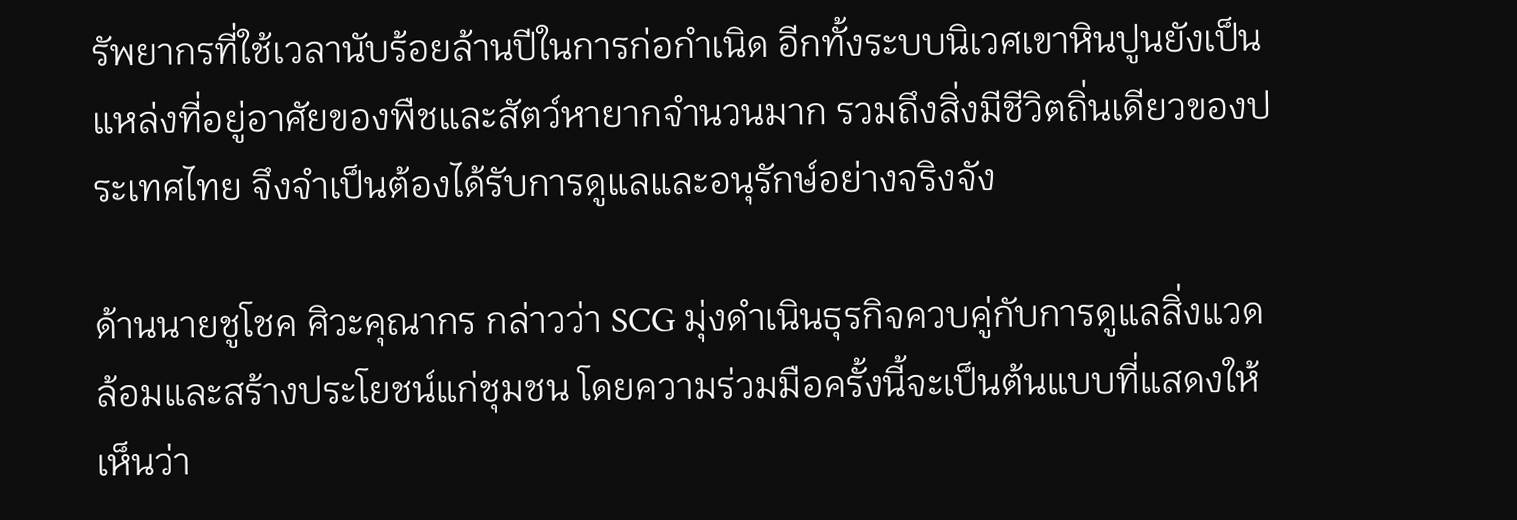รัพยากรที่ใช้เวลานับร้อยล้านปีในการก่อกำเนิด อีกทั้งระบบนิเวศเขาหินปูนยังเป็นแหล่งที่อยู่อาศัยของพืชและสัตว์หายากจำนวนมาก รวมถึงสิ่งมีชีวิตถิ่นเดียวของประเทศไทย จึงจำเป็นต้องได้รับการดูแลและอนุรักษ์อย่างจริงจัง

ด้านนายชูโชค ศิวะคุณากร กล่าวว่า SCG มุ่งดำเนินธุรกิจควบคู่กับการดูแลสิ่งแวดล้อมและสร้างประโยชน์แก่ชุมชน โดยความร่วมมือครั้งนี้จะเป็นต้นแบบที่แสดงให้เห็นว่า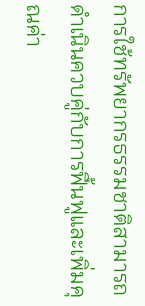การใช้ทรัพยากรธรรมชาติสามารถดำเนินควบคู่กับการฟื้นฟูและเพิ่มคุณค่า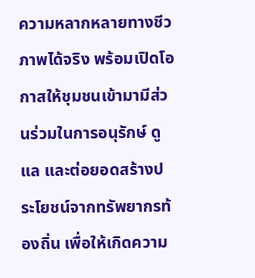ความหลากหลายทางชีวภาพได้จริง พร้อมเปิดโอกาสให้ชุมชนเข้ามามีส่วนร่วมในการอนุรักษ์ ดูแล และต่อยอดสร้างประโยชน์จากทรัพยากรท้องถิ่น เพื่อให้เกิดความ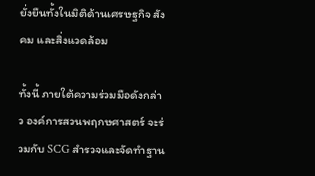ยั่งยืนทั้งในมิติด้านเศรษฐกิจ สังคม และสิ่งแวดล้อม

ทั้งนี้ ภายใต้ความร่วมมือดังกล่าว องค์การสวนพฤกษศาสตร์ จะร่วมกับ SCG สำรวจและจัดทำฐาน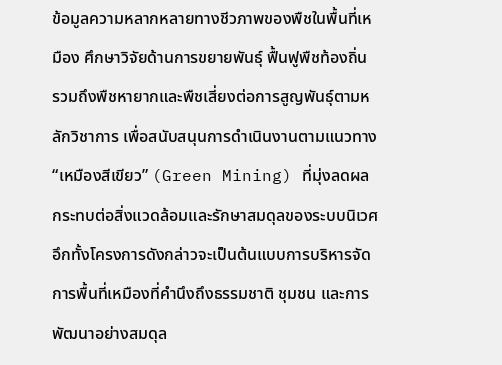ข้อมูลความหลากหลายทางชีวภาพของพืชในพื้นที่เหมือง ศึกษาวิจัยด้านการขยายพันธุ์ ฟื้นฟูพืชท้องถิ่น รวมถึงพืชหายากและพืชเสี่ยงต่อการสูญพันธุ์ตามหลักวิชาการ เพื่อสนับสนุนการดำเนินงานตามแนวทาง “เหมืองสีเขียว” (Green Mining) ที่มุ่งลดผลกระทบต่อสิ่งแวดล้อมและรักษาสมดุลของระบบนิเวศ อึกทั้งโครงการดังกล่าวจะเป็นต้นแบบการบริหารจัดการพื้นที่เหมืองที่คำนึงถึงธรรมชาติ ชุมชน และการพัฒนาอย่างสมดุล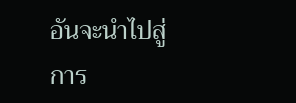อันจะนำไปสู่การ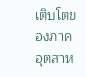เติบโตของภาคอุตสาห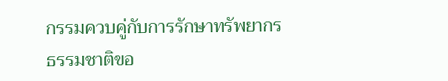กรรมควบคู่กับการรักษาทรัพยากรธรรมชาติขอ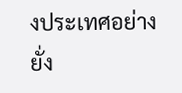งประเทศอย่างยั่ง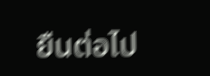ยืนต่อไป